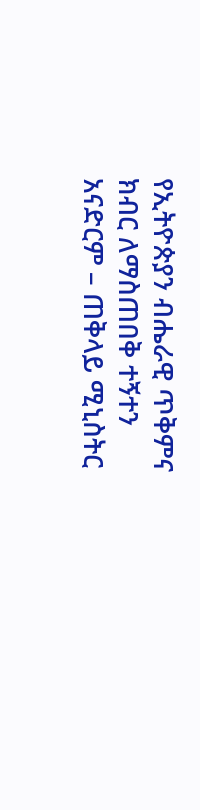የኢትዮጵያን ብሔራዊ ጥቅምና ክብር ለማስጠበቅ ተኝተን አናድርም – ጠቅላይ ሚኒስትር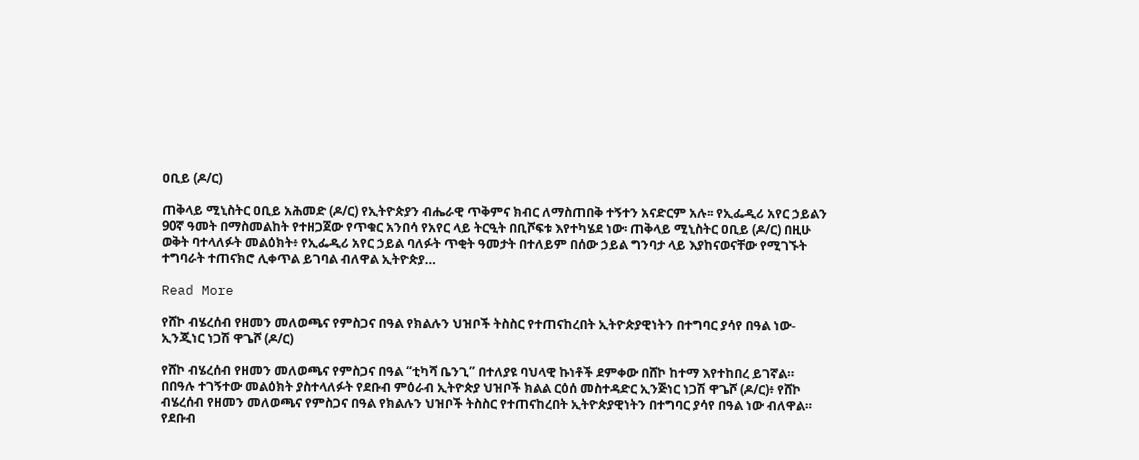ዐቢይ (ዶ/ር)

ጠቅላይ ሚኒስትር ዐቢይ አሕመድ (ዶ/ር) የኢትዮጵያን ብሔራዊ ጥቅምና ክብር ለማስጠበቅ ተኝተን አናድርም አሉ፡፡ የኢፌዲሪ አየር ኃይልን 90ኛ ዓመት በማስመልከት የተዘጋጀው የጥቁር አንበሳ የአየር ላይ ትርዒት በቢሾፍቱ እየተካሄደ ነው፡ ጠቅላይ ሚኒስትር ዐቢይ (ዶ/ር) በዚሁ ወቅት ባተላለፉት መልዕክት፥ የኢፌዲሪ አየር ኃይል ባለፉት ጥቂት ዓመታት በተለይም በሰው ኃይል ግንባታ ላይ እያከናወናቸው የሚገኙት ተግባራት ተጠናክሮ ሊቀጥል ይገባል ብለዋል ኢትዮጵያ…

Read More

የሸኮ ብሄረሰብ የዘመን መለወጫና የምስጋና በዓል የክልሉን ህዝቦች ትስስር የተጠናከረበት ኢትዮጵያዊነትን በተግባር ያሳየ በዓል ነው- ኢንጂነር ነጋሽ ዋጌሾ (ዶ/ር)

የሸኮ ብሄረሰብ የዘመን መለወጫና የምስጋና በዓል “ቲካሻ ቤንጊ” በተለያዩ ባህላዊ ኩነቶች ደምቀው በሸኮ ከተማ እየተከበረ ይገኛል። በበዓሉ ተገኝተው መልዕክት ያስተላለፉት የደቡብ ምዕራብ ኢትዮጵያ ህዝቦች ክልል ርዕሰ መስተዳድር ኢንጅነር ነጋሽ ዋጌሾ (ዶ/ር)፥ የሸኮ ብሄረሰብ የዘመን መለወጫና የምስጋና በዓል የክልሉን ህዝቦች ትስስር የተጠናከረበት ኢትዮጵያዊነትን በተግባር ያሳየ በዓል ነው ብለዋል። የደቡብ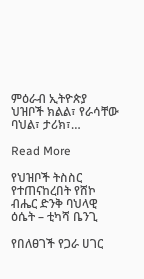ምዕራብ ኢትዮጵያ ህዝቦች ክልል፣ የራሳቸው ባህል፣ ታሪክ፣…

Read More

የህዝቦች ትስስር የተጠናከረበት የሸኮ ብሔር ድንቅ ባህላዊ ዕሴት – ቲካሻ ቤንጊ

የበለፀገች የጋራ ሀገር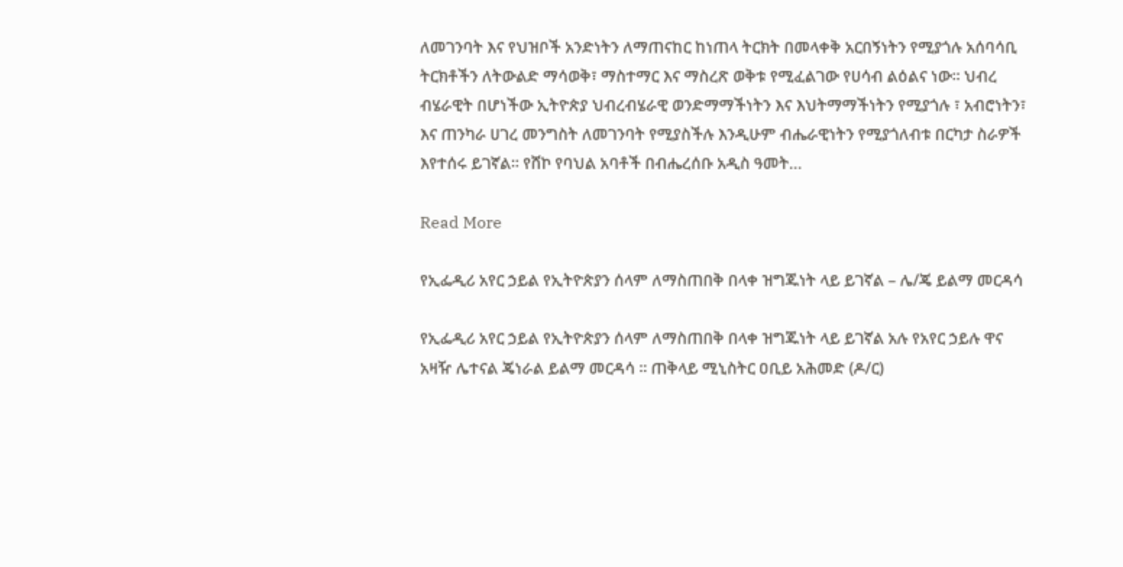ለመገንባት እና የህዝቦች አንድነትን ለማጠናከር ከነጠላ ትርክት በመላቀቅ አርበኝነትን የሚያጎሉ አሰባሳቢ ትርክቶችን ለትውልድ ማሳወቅ፣ ማስተማር እና ማስረጽ ወቅቱ የሚፈልገው የሀሳብ ልዕልና ነው። ህብረ ብሄራዊት በሆነችው ኢትዮጵያ ህብረብሄራዊ ወንድማማችነትን እና እህትማማችነትን የሚያጎሉ ፣ አብሮነትን፣ እና ጠንካራ ሀገረ መንግስት ለመገንባት የሚያስችሉ እንዲሁም ብሔራዊነትን የሚያጎለብቱ በርካታ ስራዎች እየተሰሩ ይገኛል። የሸኮ የባህል አባቶች በብሔረሰቡ አዲስ ዓመት…

Read More

የኢፌዲሪ አየር ኃይል የኢትዮጵያን ሰላም ለማስጠበቅ በላቀ ዝግጁነት ላይ ይገኛል – ሌ/ጄ ይልማ መርዳሳ

የኢፌዲሪ አየር ኃይል የኢትዮጵያን ሰላም ለማስጠበቅ በላቀ ዝግጁነት ላይ ይገኛል አሉ የአየር ኃይሉ ዋና አዛዥ ሌተናል ጄነራል ይልማ መርዳሳ ፡፡ ጠቅላይ ሚኒስትር ዐቢይ አሕመድ (ዶ/ር)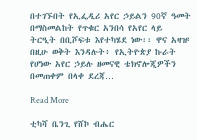በተገኙበት የኢፌዲሪ አየር ኃይልን 90ኛ ዓመት በማስመልከት የጥቁር አንበሳ የአየር ላይ ትርዒት በቢሾፍቱ እየተካሄደ ነው፡፡ ዋና አዛዡ በዚሁ ወቅት እንዳሉት፥ የኢትዮጵያ ኩራት የሆነው አየር ኃይሉ ዘመናዊ ቴክኖሎጂዎችን በመጠቀም በላቀ ደረጃ…

Read More

ቲካሻ ቤንጊ የሸኮ ብሔር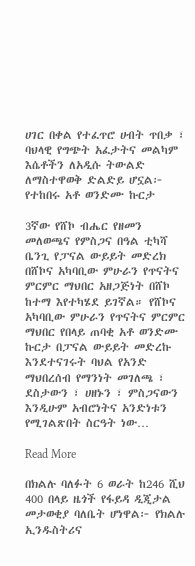ሀገር በቀል የተፈጥሮ ሀብት ጥበቃ ፣ ባህላዊ የግጭት አፈታትና መልካም እሴቶችን ለአዲሱ ትውልድ ለማስተዋወቅ ድልድይ ሆኗል፦ የተከበሩ አቶ ወንድሙ ኩርታ

3ኛው የሸኮ ብሔር የዘመን መለወጫና የምስጋና በዓል ቲካሻ ቤንጊ የፓናል ውይይት መድረክ በሸኮና አካባቢው ምሁራን የጥናትና ምርምር ማህበር አዘጋጅነት በሸኮ ከተማ እየተካሄደ ይገኛል። የሸኮና አካባቢው ምሁራን የጥናትና ምርምር ማህበር የበላይ ጠባቂ አቶ ወንድሙ ኩርታ በፓናል ውይይት መድረኩ እንደተናገሩት ባህል የአንድ ማህበረሰብ የማንነት መገለጫ ፣ ደስታውን ፣ ሀዘኑን ፣ ምስጋናውን እንዲሁም አብሮነትና አንድነቱን የሚገልጽበት ስርዓት ነው…

Read More

በክልሉ ባለፉት 6 ወራት ከ246 ሺህ 400 በላይ ዜጎች የፋይዳ ዲጂታል መታወቂያ ባለቤት ሆነዋል፦ የክልሉ ኢንዱስትሪና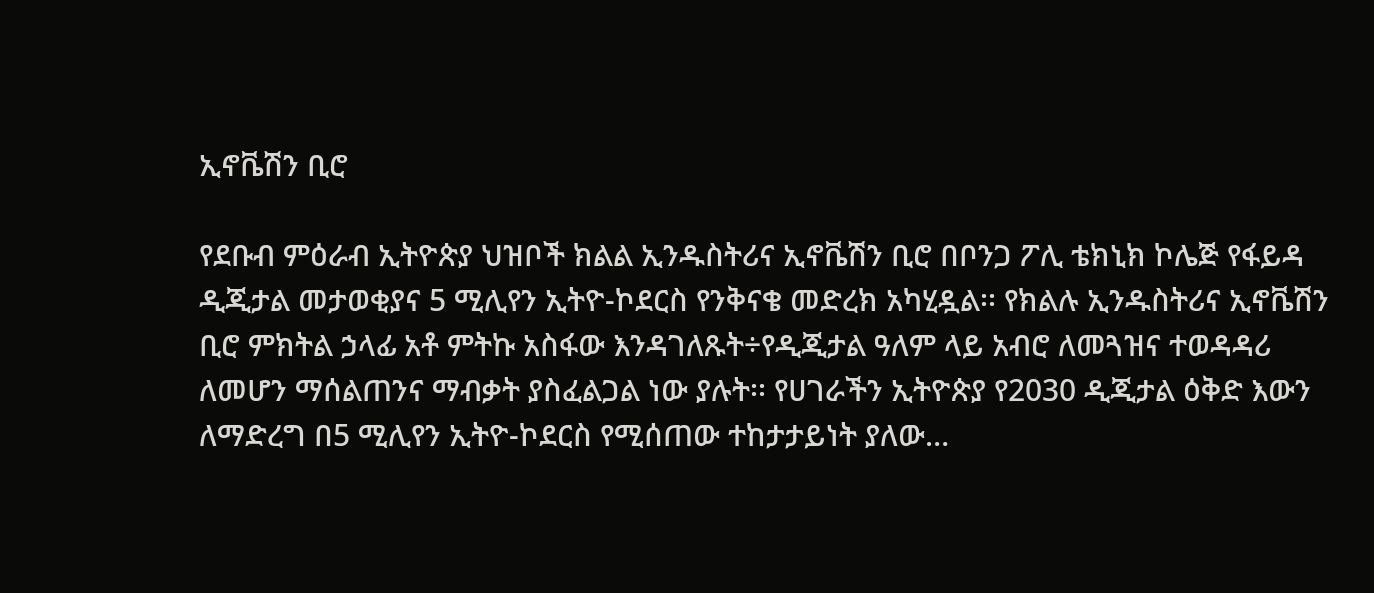ኢኖቬሽን ቢሮ

የደቡብ ምዕራብ ኢትዮጵያ ህዝቦች ክልል ኢንዱስትሪና ኢኖቬሽን ቢሮ በቦንጋ ፖሊ ቴክኒክ ኮሌጅ የፋይዳ ዲጂታል መታወቂያና 5 ሚሊየን ኢትዮ-ኮደርስ የንቅናቄ መድረክ አካሂዷል፡፡ የክልሉ ኢንዱስትሪና ኢኖቬሽን ቢሮ ምክትል ኃላፊ አቶ ምትኩ አስፋው እንዳገለጹት÷የዲጂታል ዓለም ላይ አብሮ ለመጓዝና ተወዳዳሪ ለመሆን ማሰልጠንና ማብቃት ያስፈልጋል ነው ያሉት፡፡ የሀገራችን ኢትዮጵያ የ2030 ዲጂታል ዕቅድ እውን ለማድረግ በ5 ሚሊየን ኢትዮ-ኮደርስ የሚሰጠው ተከታታይነት ያለው…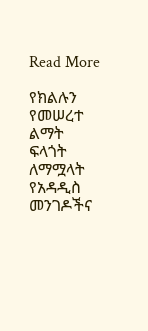Read More

የክልሉን የመሠረተ ልማት ፍላጎት ለማሟላት የአዳዲስ መንገዶችና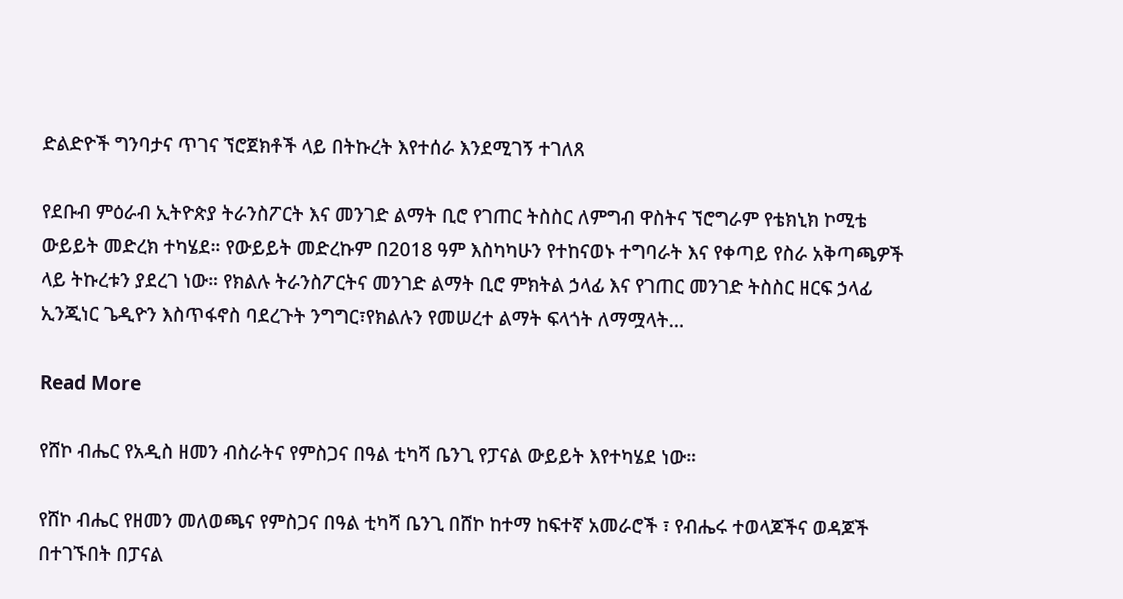ድልድዮች ግንባታና ጥገና ኘሮጀክቶች ላይ በትኩረት እየተሰራ እንደሚገኝ ተገለጸ

የደቡብ ምዕራብ ኢትዮጵያ ትራንስፖርት እና መንገድ ልማት ቢሮ የገጠር ትስስር ለምግብ ዋስትና ኘሮግራም የቴክኒክ ኮሚቴ ውይይት መድረክ ተካሄደ። የውይይት መድረኩም በ2018 ዓም እስካካሁን የተከናወኑ ተግባራት እና የቀጣይ የስራ አቅጣጫዎች ላይ ትኩረቱን ያደረገ ነው። የክልሉ ትራንስፖርትና መንገድ ልማት ቢሮ ምክትል ኃላፊ እና የገጠር መንገድ ትስስር ዘርፍ ኃላፊ ኢንጂነር ጌዲዮን እስጥፋኖስ ባደረጉት ንግግር፣የክልሉን የመሠረተ ልማት ፍላጎት ለማሟላት…

Read More

የሸኮ ብሔር የአዲስ ዘመን ብስራትና የምስጋና በዓል ቲካሻ ቤንጊ የፓናል ውይይት እየተካሄደ ነው።

የሸኮ ብሔር የዘመን መለወጫና የምስጋና በዓል ቲካሻ ቤንጊ በሸኮ ከተማ ከፍተኛ አመራሮች ፣ የብሔሩ ተወላጆችና ወዳጆች በተገኙበት በፓናል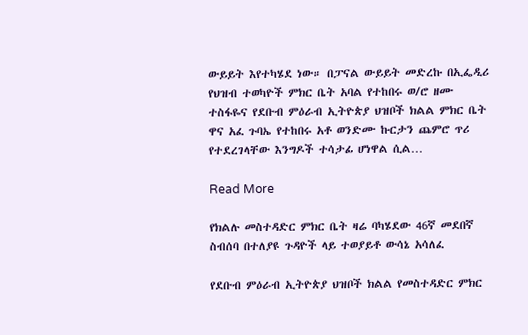ውይይት እየተካሄደ ነው። በፓናል ውይይት መድረኩ በኢፌዲሪ የህዝብ ተወካዮች ምክር ቤት አባል የተከበሩ ወ/ሮ ዘሙ ተስፋዬና የደቡብ ምዕራብ ኢትዮጵያ ህዝቦች ክልል ምክር ቤት ዋና አፈ ጉባኤ የተከበሩ አቶ ወንድሙ ኩርታን ጨምሮ ጥሪ የተደረገላቸው እንግዶች ተሳታፊ ሆነዋል ሲል…

Read More

የክልሉ መስተዳድር ምክር ቤት ዛሬ ባካሄደው 46ኛ መደበኛ ስብሰባ በተለያዩ ጉዳዮች ላይ ተወያይቶ ውሳኔ አሳለፈ

የደቡብ ምዕራብ ኢትዮጵያ ህዝቦች ክልል የመስተዳድር ምክር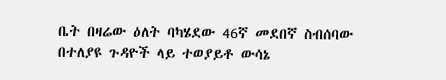ቤት በዛሬው ዕለት ባካሄደው 46ኛ መደበኛ ስብሰባው በተለያዩ ጉዳዮች ላይ ተወያይቶ ውሳኔ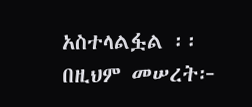አስተላልፏል ፡፡ በዚህም መሠረት፦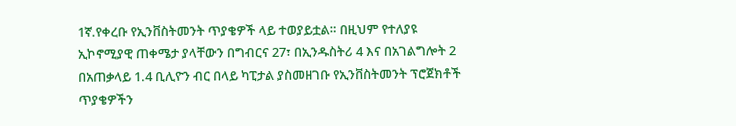1ኛ.የቀረቡ የኢንቨስትመንት ጥያቄዎች ላይ ተወያይቷል። በዚህም የተለያዩ ኢኮኖሚያዊ ጠቀሜታ ያላቸውን በግብርና 27፣ በኢንዱስትሪ 4 እና በአገልግሎት 2 በአጠቃላይ 1.4 ቢሊዮን ብር በላይ ካፒታል ያስመዘገቡ የኢንቨስትመንት ፕሮጀክቶች ጥያቄዎችን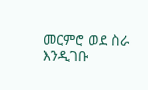መርምሮ ወደ ስራ እንዲገቡ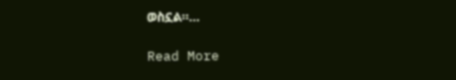ወስኗል።…

Read More